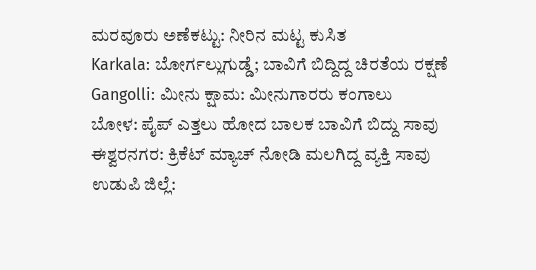ಮರವೂರು ಅಣೆಕಟ್ಟು: ನೀರಿನ ಮಟ್ಟ ಕುಸಿತ
Karkala: ಬೋರ್ಗಲ್ಲುಗುಡ್ಡೆ; ಬಾವಿಗೆ ಬಿದ್ದಿದ್ದ ಚಿರತೆಯ ರಕ್ಷಣೆ
Gangolli: ಮೀನು ಕ್ಷಾಮ: ಮೀನುಗಾರರು ಕಂಗಾಲು
ಬೋಳ: ಪೈಪ್ ಎತ್ತಲು ಹೋದ ಬಾಲಕ ಬಾವಿಗೆ ಬಿದ್ದು ಸಾವು
ಈಶ್ವರನಗರ: ಕ್ರಿಕೆಟ್ ಮ್ಯಾಚ್ ನೋಡಿ ಮಲಗಿದ್ದ ವ್ಯಕ್ತಿ ಸಾವು
ಉಡುಪಿ ಜಿಲ್ಲೆ: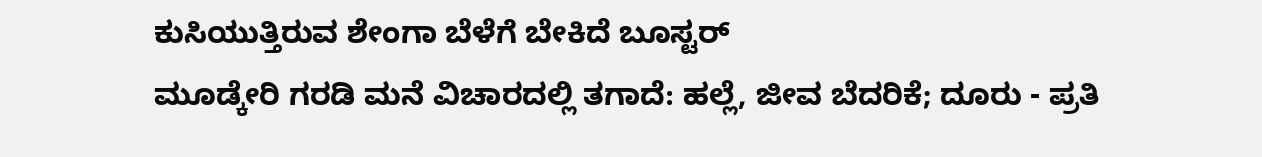ಕುಸಿಯುತ್ತಿರುವ ಶೇಂಗಾ ಬೆಳೆಗೆ ಬೇಕಿದೆ ಬೂಸ್ಟರ್
ಮೂಡ್ಕೇರಿ ಗರಡಿ ಮನೆ ವಿಚಾರದಲ್ಲಿ ತಗಾದೆ: ಹಲ್ಲೆ, ಜೀವ ಬೆದರಿಕೆ; ದೂರು - ಪ್ರತಿ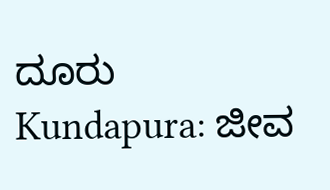ದೂರು
Kundapura: ಜೀವ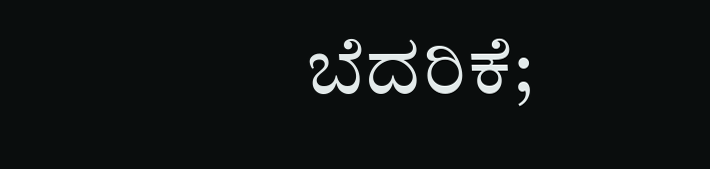ಬೆದರಿಕೆ;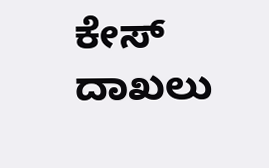ಕೇಸ್ ದಾಖಲು